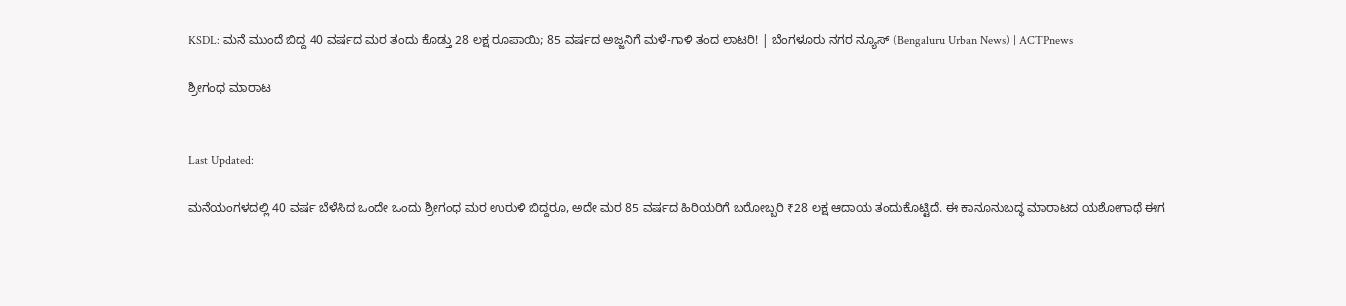KSDL: ಮನೆ ಮುಂದೆ ಬಿದ್ದ 40 ವರ್ಷದ ಮರ ತಂದು ಕೊಡ್ತು 28 ಲಕ್ಷ ರೂಪಾಯಿ; 85 ವರ್ಷದ ಅಜ್ಜನಿಗೆ ಮಳೆ-ಗಾಳಿ ತಂದ ಲಾಟರಿ! | ಬೆಂಗಳೂರು ನಗರ ನ್ಯೂಸ್ (Bengaluru Urban News) | ACTPnews

ಶ್ರೀಗಂಧ ಮಾರಾಟ


Last Updated:

ಮನೆಯಂಗಳದಲ್ಲಿ 40 ವರ್ಷ ಬೆಳೆಸಿದ ಒಂದೇ ಒಂದು ಶ್ರೀಗಂಧ ಮರ ಉರುಳಿ ಬಿದ್ದರೂ, ಅದೇ ಮರ 85 ವರ್ಷದ ಹಿರಿಯರಿಗೆ ಬರೋಬ್ಬರಿ ₹28 ಲಕ್ಷ ಆದಾಯ ತಂದುಕೊಟ್ಟಿದೆ. ಈ ಕಾನೂನುಬದ್ಧ ಮಾರಾಟದ ಯಶೋಗಾಥೆ ಈಗ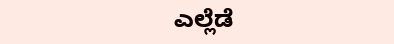ಎಲ್ಲೆಡೆ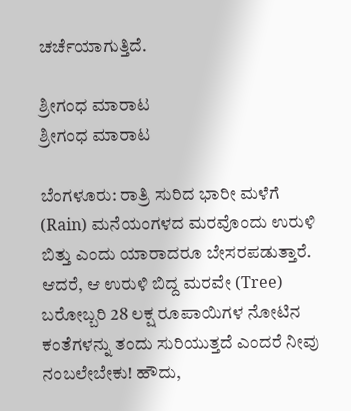ಚರ್ಚೆಯಾಗುತ್ತಿದೆ.

ಶ್ರೀಗಂಧ ಮಾರಾಟ
ಶ್ರೀಗಂಧ ಮಾರಾಟ

ಬೆಂಗಳೂರು: ರಾತ್ರಿ ಸುರಿದ ಭಾರೀ ಮಳೆಗೆ (Rain) ಮನೆಯಂಗಳದ ಮರವೊಂದು ಉರುಳಿ ಬಿತ್ತು ಎಂದು ಯಾರಾದರೂ ಬೇಸರಪಡುತ್ತಾರೆ. ಆದರೆ, ಆ ಉರುಳಿ ಬಿದ್ದ ಮರವೇ (Tree) ಬರೋಬ್ಬರಿ 28 ಲಕ್ಷ ರೂಪಾಯಿಗಳ ನೋಟಿನ ಕಂತೆಗಳನ್ನು ತಂದು ಸುರಿಯುತ್ತದೆ ಎಂದರೆ ನೀವು ನಂಬಲೇಬೇಕು! ಹೌದು,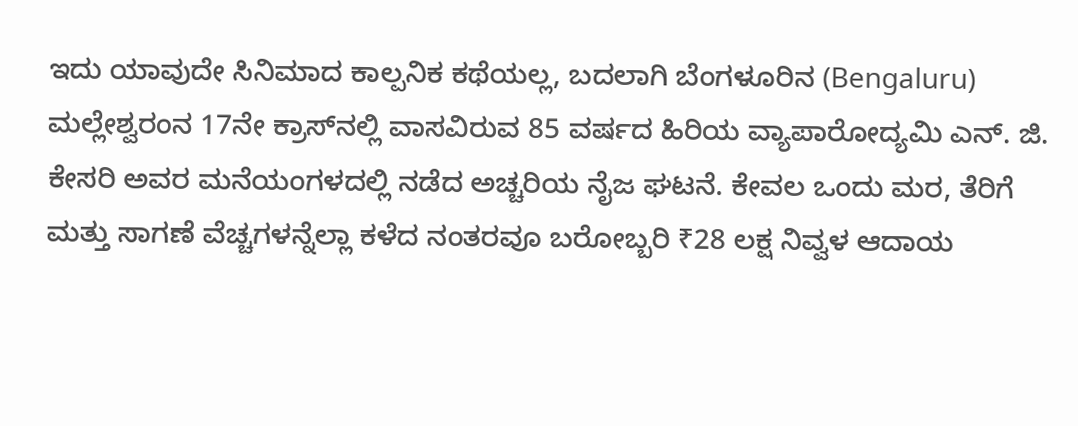ಇದು ಯಾವುದೇ ಸಿನಿಮಾದ ಕಾಲ್ಪನಿಕ ಕಥೆಯಲ್ಲ, ಬದಲಾಗಿ ಬೆಂಗಳೂರಿನ (Bengaluru) ಮಲ್ಲೇಶ್ವರಂನ 17ನೇ ಕ್ರಾಸ್‌ನಲ್ಲಿ ವಾಸವಿರುವ 85 ವರ್ಷದ ಹಿರಿಯ ವ್ಯಾಪಾರೋದ್ಯಮಿ ಎನ್. ಜಿ. ಕೇಸರಿ ಅವರ ಮನೆಯಂಗಳದಲ್ಲಿ ನಡೆದ ಅಚ್ಚರಿಯ ನೈಜ ಘಟನೆ. ಕೇವಲ ಒಂದು ಮರ, ತೆರಿಗೆ ಮತ್ತು ಸಾಗಣೆ ವೆಚ್ಚಗಳನ್ನೆಲ್ಲಾ ಕಳೆದ ನಂತರವೂ ಬರೋಬ್ಬರಿ ₹28 ಲಕ್ಷ ನಿವ್ವಳ ಆದಾಯ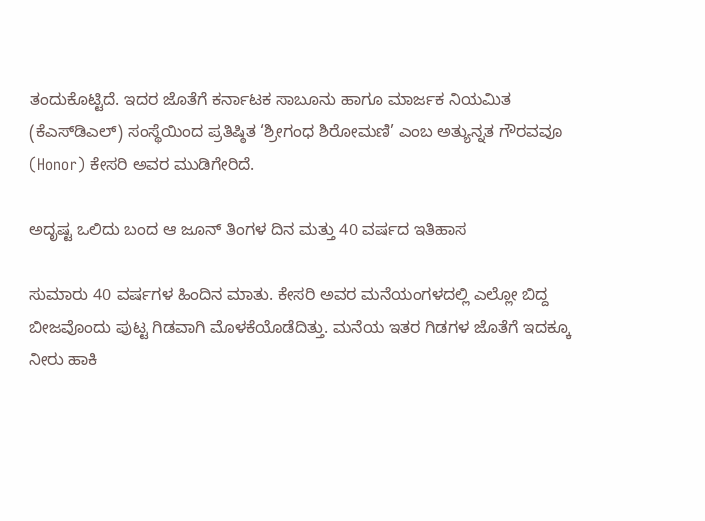ತಂದುಕೊಟ್ಟಿದೆ. ಇದರ ಜೊತೆಗೆ ಕರ್ನಾಟಕ ಸಾಬೂನು ಹಾಗೂ ಮಾರ್ಜಕ ನಿಯಮಿತ (ಕೆಎಸ್‌ಡಿಎಲ್) ಸಂಸ್ಥೆಯಿಂದ ಪ್ರತಿಷ್ಠಿತ ‘ಶ್ರೀಗಂಧ ಶಿರೋಮಣಿ’ ಎಂಬ ಅತ್ಯುನ್ನತ ಗೌರವವೂ (Honor) ಕೇಸರಿ ಅವರ ಮುಡಿಗೇರಿದೆ.

ಅದೃಷ್ಟ ಒಲಿದು ಬಂದ ಆ ಜೂನ್ ತಿಂಗಳ ದಿನ ಮತ್ತು 40 ವರ್ಷದ ಇತಿಹಾಸ

ಸುಮಾರು 40 ವರ್ಷಗಳ ಹಿಂದಿನ ಮಾತು. ಕೇಸರಿ ಅವರ ಮನೆಯಂಗಳದಲ್ಲಿ ಎಲ್ಲೋ ಬಿದ್ದ ಬೀಜವೊಂದು ಪುಟ್ಟ ಗಿಡವಾಗಿ ಮೊಳಕೆಯೊಡೆದಿತ್ತು. ಮನೆಯ ಇತರ ಗಿಡಗಳ ಜೊತೆಗೆ ಇದಕ್ಕೂ ನೀರು ಹಾಕಿ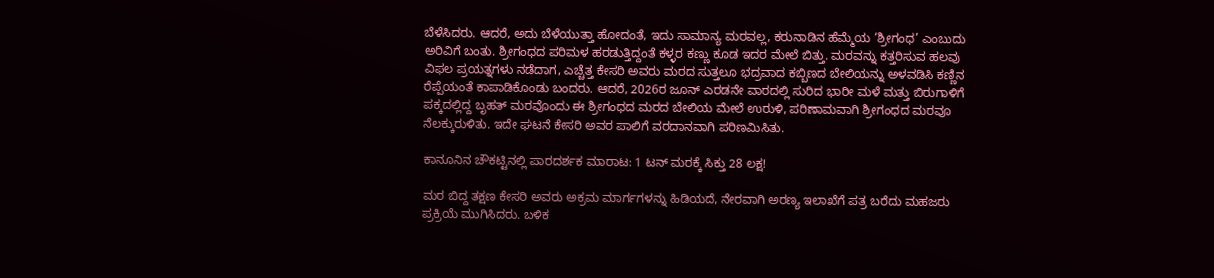ಬೆಳೆಸಿದರು. ಆದರೆ, ಅದು ಬೆಳೆಯುತ್ತಾ ಹೋದಂತೆ, ಇದು ಸಾಮಾನ್ಯ ಮರವಲ್ಲ, ಕರುನಾಡಿನ ಹೆಮ್ಮೆಯ ‘ಶ್ರೀಗಂಧ’ ಎಂಬುದು ಅರಿವಿಗೆ ಬಂತು. ಶ್ರೀಗಂಧದ ಪರಿಮಳ ಹರಡುತ್ತಿದ್ದಂತೆ ಕಳ್ಳರ ಕಣ್ಣು ಕೂಡ ಇದರ ಮೇಲೆ ಬಿತ್ತು. ಮರವನ್ನು ಕತ್ತರಿಸುವ ಹಲವು ವಿಫಲ ಪ್ರಯತ್ನಗಳು ನಡೆದಾಗ, ಎಚ್ಚೆತ್ತ ಕೇಸರಿ ಅವರು ಮರದ ಸುತ್ತಲೂ ಭದ್ರವಾದ ಕಬ್ಬಿಣದ ಬೇಲಿಯನ್ನು ಅಳವಡಿಸಿ ಕಣ್ಣಿನ ರೆಪ್ಪೆಯಂತೆ ಕಾಪಾಡಿಕೊಂಡು ಬಂದರು. ಆದರೆ, 2026ರ ಜೂನ್ ಎರಡನೇ ವಾರದಲ್ಲಿ ಸುರಿದ ಭಾರೀ ಮಳೆ ಮತ್ತು ಬಿರುಗಾಳಿಗೆ ಪಕ್ಕದಲ್ಲಿದ್ದ ಬೃಹತ್ ಮರವೊಂದು ಈ ಶ್ರೀಗಂಧದ ಮರದ ಬೇಲಿಯ ಮೇಲೆ ಉರುಳಿ, ಪರಿಣಾಮವಾಗಿ ಶ್ರೀಗಂಧದ ಮರವೂ ನೆಲಕ್ಕುರುಳಿತು. ಇದೇ ಘಟನೆ ಕೇಸರಿ ಅವರ ಪಾಲಿಗೆ ವರದಾನವಾಗಿ ಪರಿಣಮಿಸಿತು.

ಕಾನೂನಿನ ಚೌಕಟ್ಟಿನಲ್ಲಿ ಪಾರದರ್ಶಕ ಮಾರಾಟ: 1 ಟನ್ ಮರಕ್ಕೆ ಸಿಕ್ತು 28 ಲಕ್ಷ!

ಮರ ಬಿದ್ದ ತಕ್ಷಣ ಕೇಸರಿ ಅವರು ಅಕ್ರಮ ಮಾರ್ಗಗಳನ್ನು ಹಿಡಿಯದೆ, ನೇರವಾಗಿ ಅರಣ್ಯ ಇಲಾಖೆಗೆ ಪತ್ರ ಬರೆದು ಮಹಜರು ಪ್ರಕ್ರಿಯೆ ಮುಗಿಸಿದರು. ಬಳಿಕ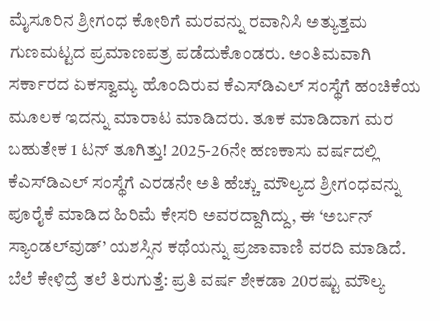ಮೈಸೂರಿನ ಶ್ರೀಗಂಧ ಕೋಠಿಗೆ ಮರವನ್ನು ರವಾನಿಸಿ ಅತ್ಯುತ್ತಮ ಗುಣಮಟ್ಟದ ಪ್ರಮಾಣಪತ್ರ ಪಡೆದುಕೊಂಡರು. ಅಂತಿಮವಾಗಿ ಸರ್ಕಾರದ ಏಕಸ್ವಾಮ್ಯ ಹೊಂದಿರುವ ಕೆಎಸ್‌ಡಿಎಲ್ ಸಂಸ್ಥೆಗೆ ಹಂಚಿಕೆಯ ಮೂಲಕ ಇದನ್ನು ಮಾರಾಟ ಮಾಡಿದರು. ತೂಕ ಮಾಡಿದಾಗ ಮರ ಬಹುತೇಕ 1 ಟನ್ ತೂಗಿತ್ತು! 2025-26ನೇ ಹಣಕಾಸು ವರ್ಷದಲ್ಲಿ ಕೆಎಸ್‌ಡಿಎಲ್ ಸಂಸ್ಥೆಗೆ ಎರಡನೇ ಅತಿ ಹೆಚ್ಚು ಮೌಲ್ಯದ ಶ್ರೀಗಂಧವನ್ನು ಪೂರೈಕೆ ಮಾಡಿದ ಹಿರಿಮೆ ಕೇಸರಿ ಅವರದ್ದಾಗಿದ್ದು, ಈ ‘ಅರ್ಬನ್ ಸ್ಯಾಂಡಲ್‌ವುಡ್’ ಯಶಸ್ಸಿನ ಕಥೆಯನ್ನು ಪ್ರಜಾವಾಣಿ ವರದಿ ಮಾಡಿದೆ.
ಬೆಲೆ ಕೇಳಿದ್ರೆ ತಲೆ ತಿರುಗುತ್ತೆ: ಪ್ರತಿ ವರ್ಷ ಶೇಕಡಾ 20ರಷ್ಟು ಮೌಲ್ಯ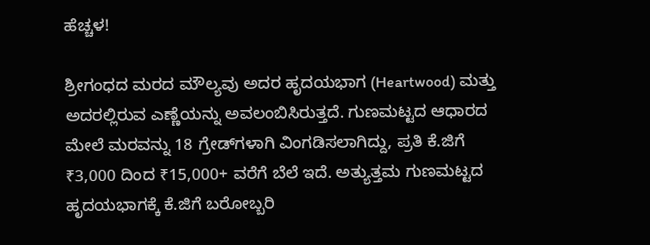ಹೆಚ್ಚಳ!

ಶ್ರೀಗಂಧದ ಮರದ ಮೌಲ್ಯವು ಅದರ ಹೃದಯಭಾಗ (Heartwood) ಮತ್ತು ಅದರಲ್ಲಿರುವ ಎಣ್ಣೆಯನ್ನು ಅವಲಂಬಿಸಿರುತ್ತದೆ. ಗುಣಮಟ್ಟದ ಆಧಾರದ ಮೇಲೆ ಮರವನ್ನು 18 ಗ್ರೇಡ್‌ಗಳಾಗಿ ವಿಂಗಡಿಸಲಾಗಿದ್ದು, ಪ್ರತಿ ಕೆ.ಜಿಗೆ ₹3,000 ದಿಂದ ₹15,000+ ವರೆಗೆ ಬೆಲೆ ಇದೆ. ಅತ್ಯುತ್ತಮ ಗುಣಮಟ್ಟದ ಹೃದಯಭಾಗಕ್ಕೆ ಕೆ.ಜಿಗೆ ಬರೋಬ್ಬರಿ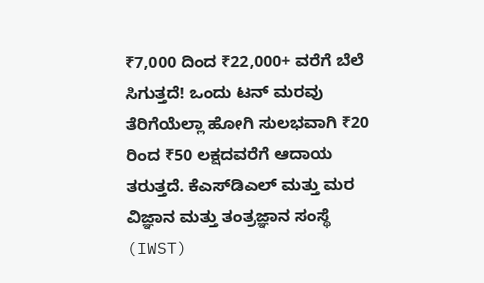₹7,000 ದಿಂದ ₹22,000+ ವರೆಗೆ ಬೆಲೆ ಸಿಗುತ್ತದೆ! ಒಂದು ಟನ್ ಮರವು ತೆರಿಗೆಯೆಲ್ಲಾ ಹೋಗಿ ಸುಲಭವಾಗಿ ₹20 ರಿಂದ ₹50 ಲಕ್ಷದವರೆಗೆ ಆದಾಯ ತರುತ್ತದೆ. ಕೆಎಸ್‌ಡಿಎಲ್ ಮತ್ತು ಮರ ವಿಜ್ಞಾನ ಮತ್ತು ತಂತ್ರಜ್ಞಾನ ಸಂಸ್ಥೆ (IWST)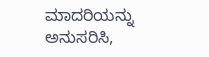ಮಾದರಿಯನ್ನು ಅನುಸರಿಸಿ,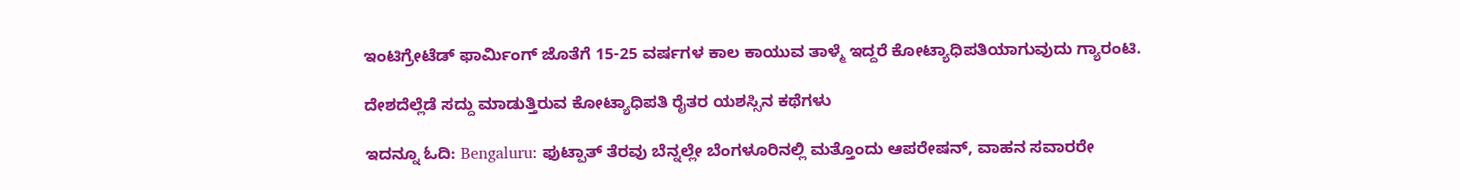ಇಂಟಿಗ್ರೇಟೆಡ್ ಫಾರ್ಮಿಂಗ್ ಜೊತೆಗೆ 15-25 ವರ್ಷಗಳ ಕಾಲ ಕಾಯುವ ತಾಳ್ಮೆ ಇದ್ದರೆ ಕೋಟ್ಯಾಧಿಪತಿಯಾಗುವುದು ಗ್ಯಾರಂಟಿ.

ದೇಶದೆಲ್ಲೆಡೆ ಸದ್ದು ಮಾಡುತ್ತಿರುವ ಕೋಟ್ಯಾಧಿಪತಿ ರೈತರ ಯಶಸ್ಸಿನ ಕಥೆಗಳು

ಇದನ್ನೂ ಓದಿ: Bengaluru: ಫುಟ್ಪಾತ್ ತೆರವು ಬೆನ್ನಲ್ಲೇ ಬೆಂಗಳೂರಿನಲ್ಲಿ ಮತ್ತೊಂದು ಆಪರೇಷನ್, ವಾಹನ ಸವಾರರೇ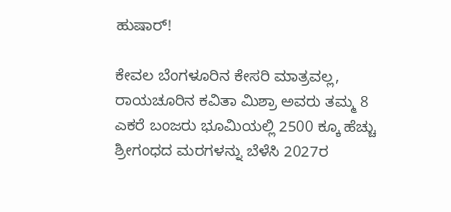ಹುಷಾರ್!

ಕೇವಲ ಬೆಂಗಳೂರಿನ ಕೇಸರಿ ಮಾತ್ರವಲ್ಲ, ರಾಯಚೂರಿನ ಕವಿತಾ ಮಿಶ್ರಾ ಅವರು ತಮ್ಮ 8 ಎಕರೆ ಬಂಜರು ಭೂಮಿಯಲ್ಲಿ 2500 ಕ್ಕೂ ಹೆಚ್ಚು ಶ್ರೀಗಂಧದ ಮರಗಳನ್ನು ಬೆಳೆಸಿ 2027ರ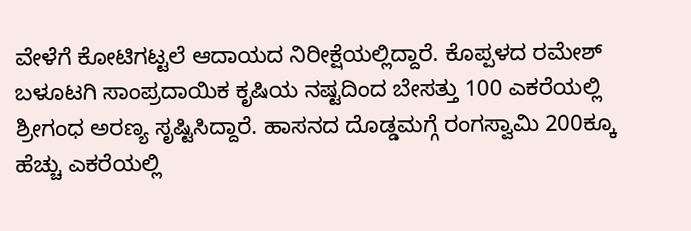ವೇಳೆಗೆ ಕೋಟಿಗಟ್ಟಲೆ ಆದಾಯದ ನಿರೀಕ್ಷೆಯಲ್ಲಿದ್ದಾರೆ. ಕೊಪ್ಪಳದ ರಮೇಶ್ ಬಳೂಟಗಿ ಸಾಂಪ್ರದಾಯಿಕ ಕೃಷಿಯ ನಷ್ಟದಿಂದ ಬೇಸತ್ತು 100 ಎಕರೆಯಲ್ಲಿ ಶ್ರೀಗಂಧ ಅರಣ್ಯ ಸೃಷ್ಟಿಸಿದ್ದಾರೆ. ಹಾಸನದ ದೊಡ್ಡಮಗ್ಗೆ ರಂಗಸ್ವಾಮಿ 200ಕ್ಕೂ ಹೆಚ್ಚು ಎಕರೆಯಲ್ಲಿ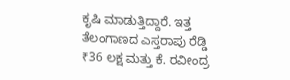ಕೃಷಿ ಮಾಡುತ್ತಿದ್ದಾರೆ. ಇತ್ತ ತೆಲಂಗಾಣದ ಎಸ್ತರಾಪು ರೆಡ್ಡಿ ₹36 ಲಕ್ಷ ಮತ್ತು ಕೆ. ರವೀಂದ್ರ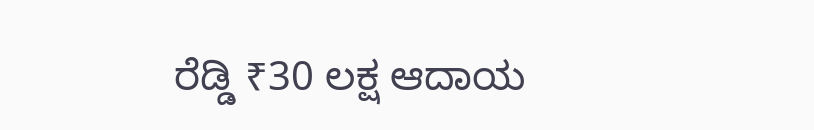ರೆಡ್ಡಿ ₹30 ಲಕ್ಷ ಆದಾಯ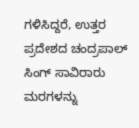ಗಳಿಸಿದ್ದರೆ, ಉತ್ತರ ಪ್ರದೇಶದ ಚಂದ್ರಪಾಲ್ ಸಿಂಗ್ ಸಾವಿರಾರು ಮರಗಳನ್ನು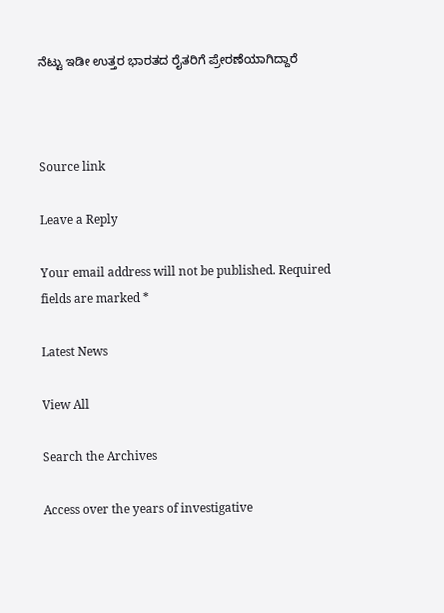ನೆಟ್ಟು ಇಡೀ ಉತ್ತರ ಭಾರತದ ರೈತರಿಗೆ ಪ್ರೇರಣೆಯಾಗಿದ್ದಾರೆ



Source link

Leave a Reply

Your email address will not be published. Required fields are marked *

Latest News

View All

Search the Archives

Access over the years of investigative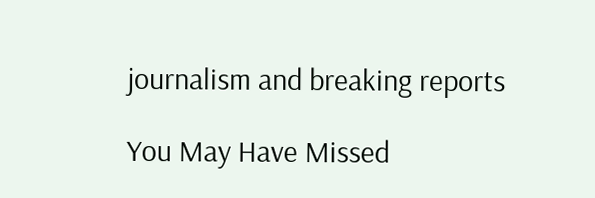journalism and breaking reports

You May Have Missed